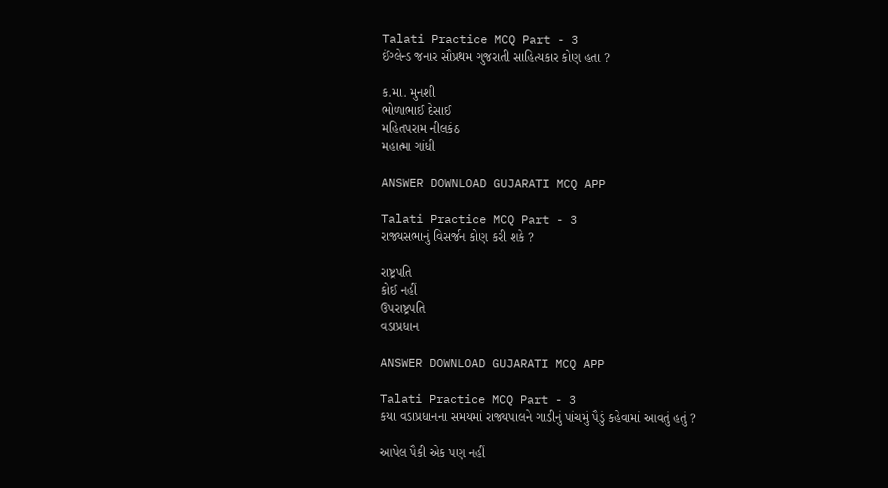Talati Practice MCQ Part - 3
ઈંગ્લેન્ડ જનાર સૌપ્રથમ ગુજરાતી સાહિત્યકાર કોણ હતા ?

ક.મા. મુનશી
ભોળાભાઈ દેસાઈ
મહિતપરામ નીલકંઠ
મહાત્મા ગાંધી

ANSWER DOWNLOAD GUJARATI MCQ APP

Talati Practice MCQ Part - 3
રાજ્યસભાનું વિસર્જન કોણ કરી શકે ?

રાષ્ટ્રપતિ
કોઈ નહીં
ઉપરાષ્ટ્રપતિ
વડાપ્રધાન

ANSWER DOWNLOAD GUJARATI MCQ APP

Talati Practice MCQ Part - 3
કયા વડાપ્રધાનના સમયમાં રાજ્યપાલને ગાડીનું પાંચમું પૈડું કહેવામાં આવતું હતું ?

આપેલ પૈકી એક પણ નહીં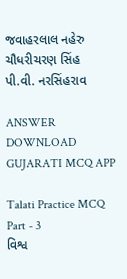જવાહરલાલ નહેરુ
ચૌધરીચરણ સિંહ
પી.વી. નરસિંહરાવ

ANSWER DOWNLOAD GUJARATI MCQ APP

Talati Practice MCQ Part - 3
વિશ્વ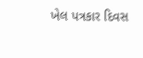ખેલ પત્રકાર દિવસ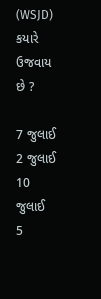(WSJD) કયારે ઉજવાય છે ?

7 જુલાઈ
2 જુલાઈ
10 જુલાઈ
5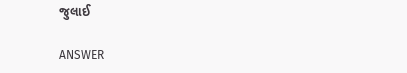જુલાઈ

ANSWER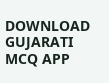DOWNLOAD GUJARATI MCQ APP